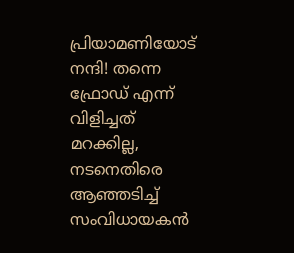പ്രിയാമണിയോട് നന്ദി! തന്നെ ഫ്രോഡ് എന്ന് വിളിച്ചത് മറക്കില്ല, നടനെതിരെ ആഞ്ഞടിച്ച് സംവിധായകൻ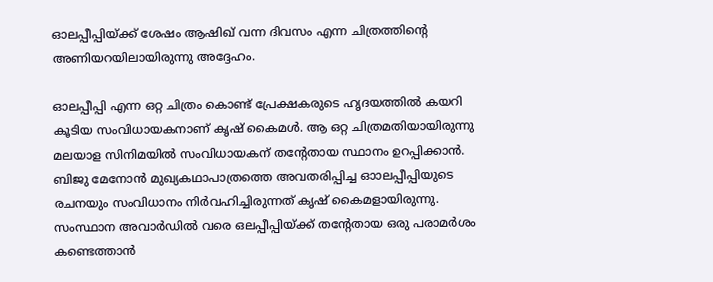ഓലപ്പീപ്പിയ്ക്ക് ശേഷം ആഷിഖ് വന്ന ദിവസം എന്ന ചിത്രത്തിന്റെ അണിയറയിലായിരുന്നു അദ്ദേഹം.

ഓലപ്പീപ്പി എന്ന ഒറ്റ ചിത്രം കൊണ്ട് പ്രേക്ഷകരുടെ ഹൃദയത്തിൽ കയറി കൂടിയ സംവിധായകനാണ് കൃഷ് കൈമൾ. ആ ഒറ്റ ചിത്രമതിയായിരുന്നു മലയാള സിനിമയിൽ സംവിധായകന് തന്റേതായ സ്ഥാനം ഉറപ്പിക്കാൻ. ബിജു മേനോൻ മുഖ്യകഥാപാത്രത്തെ അവതരിപ്പിച്ച ഓാലപ്പീപ്പിയുടെ രചനയും സംവിധാനം നിർവഹിച്ചിരുന്നത് കൃഷ് കൈമളായിരുന്നു. സംസ്ഥാന അവാർഡിൽ വരെ ഒലപ്പീപ്പിയ്ക്ക് തന്റേതായ ഒരു പരാമർശം കണ്ടെത്താൻ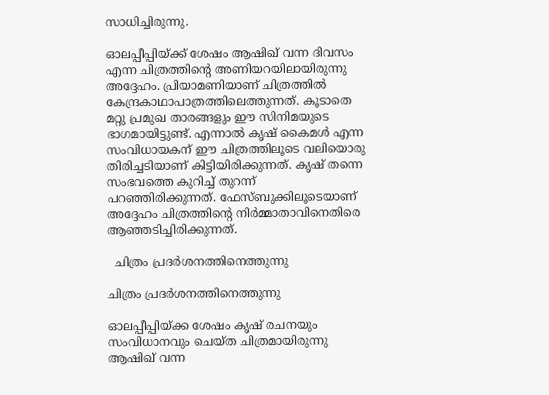സാധിച്ചിരുന്നു.

ഓലപ്പീപ്പിയ്ക്ക് ശേഷം ആഷിഖ് വന്ന ദിവസം എന്ന ചിത്രത്തിന്റെ അണിയറയിലായിരുന്നു അദ്ദേഹം. പ്രിയാമണിയാണ് ചിത്രത്തിൽ കേന്ദ്രകാഥാപാത്രത്തിലെത്തുന്നത്. കൂടാതെ മറ്റു പ്രമുഖ താരങ്ങളും ഈ സിനിമയുടെ ഭാഗമായിട്ടുണ്ട്. എന്നാൽ കൃഷ് കൈമൾ എന്ന സംവിധായകന് ഈ ചിത്രത്തിലൂടെ വലിയൊരു തിരിച്ചടിയാണ് കിട്ടിയിരിക്കുന്നത്. കൃഷ് തന്നെ സംഭവത്തെ കുറിച്ച് തുറന്ന് പറഞ്ഞിരിക്കുന്നത്. ഫേസ്ബുക്കിലൂടെയാണ് അദ്ദേഹം ചിത്രത്തിന്റെ നിർമ്മാതാവിനെതിരെ ആഞ്ഞടിച്ചിരിക്കുന്നത്.

  ചിത്രം പ്രദർശനത്തിനെത്തുന്നു

ചിത്രം പ്രദർശനത്തിനെത്തുന്നു

ഓലപ്പീപ്പിയ്ക്ക ശേഷം കൃഷ് രചനയും സംവിധാനവും ചെയ്ത ചിത്രമായിരുന്നു ആഷിഖ് വന്ന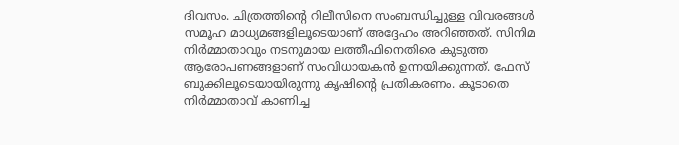ദിവസം. ചിത്രത്തിന്റെ റിലീസിനെ സംബന്ധിച്ചുള്ള വിവരങ്ങൾ സമൂഹ മാധ്യമങ്ങളിലൂടെയാണ് അദ്ദേഹം അറിഞ്ഞത്. സിനിമ നിർമ്മാതാവും നടനുമായ ലത്തീഫിനെതിരെ കുടുത്ത ആരോപണങ്ങളാണ് സംവിധായകൻ ഉന്നയിക്കുന്നത്. ഫേസ് ബുക്കിലൂടെയായിരുന്നു കൃഷിന്റെ പ്രതികരണം. കൂടാതെ നിർമ്മാതാവ് കാണിച്ച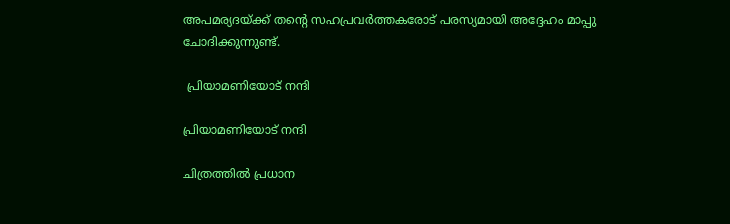അപമര്യദയ്ക്ക് തന്റെ സഹപ്രവർത്തകരോട് പരസ്യമായി അദ്ദേഹം മാപ്പു ചോദിക്കുന്നുണ്ട്.

 പ്രിയാമണിയോട് നന്ദി

പ്രിയാമണിയോട് നന്ദി

ചിത്രത്തിൽ പ്രധാന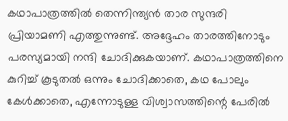കഥാപാത്രത്തിൽ തെന്നിന്ത്യൻ താര സുന്ദരി പ്രിയാമണി എത്തുന്നുണ്ട്. അദ്ദേഹം താരത്തിനോടും പരസ്യമായി നന്ദി ചോദിക്കുകയാണ്. കഥാപാത്രത്തിനെ കുറിച്ച് കൂടുതൽ ഒന്നും ചോദിക്കാതെ, കഥ പോലും കേൾക്കാതെ, എന്നോടുള്ള വിശ്വാസത്തിന്റെ പേരിൽ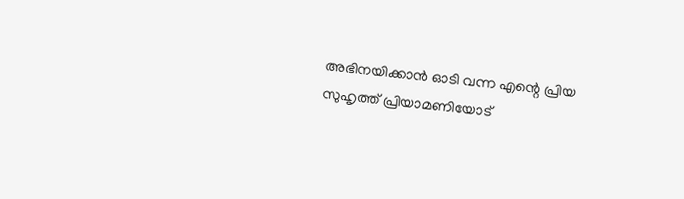അഭിനയിക്കാൻ ഓടി വന്ന എന്റെ പ്രിയ സുഹൃത്ത് പ്രിയാമണിയോട്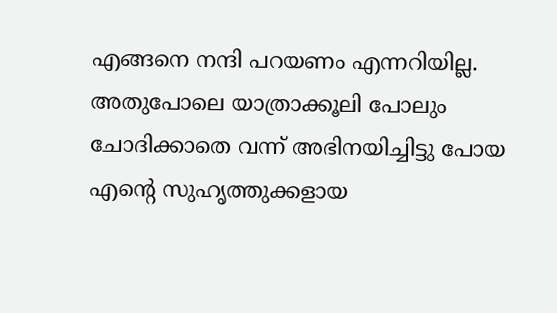എങ്ങനെ നന്ദി പറയണം എന്നറിയില്ല. അതുപോലെ യാത്രാക്കൂലി പോലും ചോദിക്കാതെ വന്ന് അഭിനയിച്ചിട്ടു പോയ എന്റെ സുഹൃത്തുക്കളായ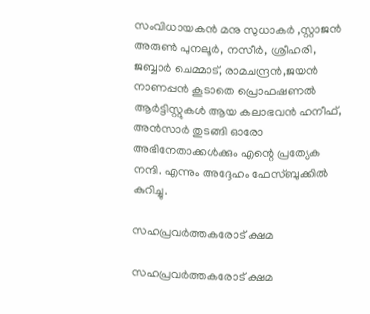സംവിധായകൻ മനു സുധാകർ ,സ്റ്റാജൻ അരുൺ പുനലൂർ, നസീർ, ശ്രീഹരി, ജബ്ബാർ ചെമ്മാട്, രാമചന്ദ്രൻ,ജയൻ നാണപ്പൻ കൂടാതെ പ്രൊഫഷണൽ ആർട്ടിസ്റ്റുകൾ ആയ കലാഭവൻ ഹനീഫ്, അൻസാർ തുടങ്ങി ഓരോ അഭിനേതാക്കൾക്കും എന്റെ പ്രത്യേക നന്ദി. എന്നും അദ്ദേഹം ഫേസ്ബുക്കിൽ കുറിച്ചു.

സഹപ്രവർത്തകരോട് ക്ഷമ

സഹപ്രവർത്തകരോട് ക്ഷമ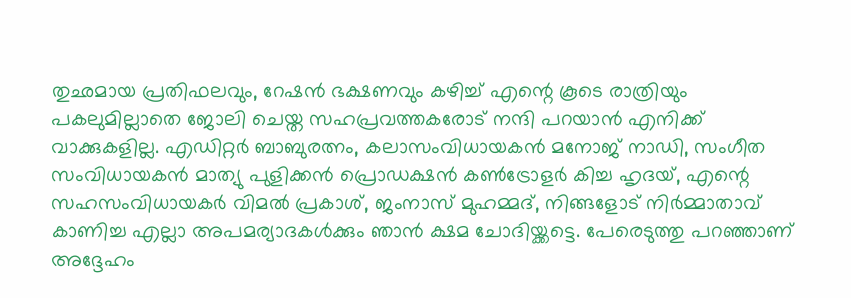തുഛമായ പ്രതിഫലവും, റേഷൻ ഭക്ഷണവും കഴിച്ച് എന്റെ കൂടെ രാത്രിയും പകലുമില്ലാതെ ജോലി ചെയ്ത സഹപ്രവത്തകരോട് നന്ദി പറയാൻ എനിക്ക് വാക്കുകളില്ല. എഡിറ്റർ ബാബുരത്നം, കലാസംവിധായകൻ മനോജ് നാഡി, സംഗീത സംവിധായകൻ മാത്യു പുളിക്കൻ പ്രൊഡക്ഷൻ കൺട്രോളർ കിച്ച ഹൃദയ്, എന്റെ സഹസംവിധായകർ വിമൽ പ്രകാശ്, ജംനാസ് മുഹമ്മദ്, നിങ്ങളോട് നിർമ്മാതാവ് കാണിച്ച എല്ലാ അപമര്യാദകൾക്കും ഞാൻ ക്ഷമ ചോദിയ്ക്കട്ടെ. പേരെടുത്തു പറ‍ഞ്ഞാണ് അദ്ദേഹം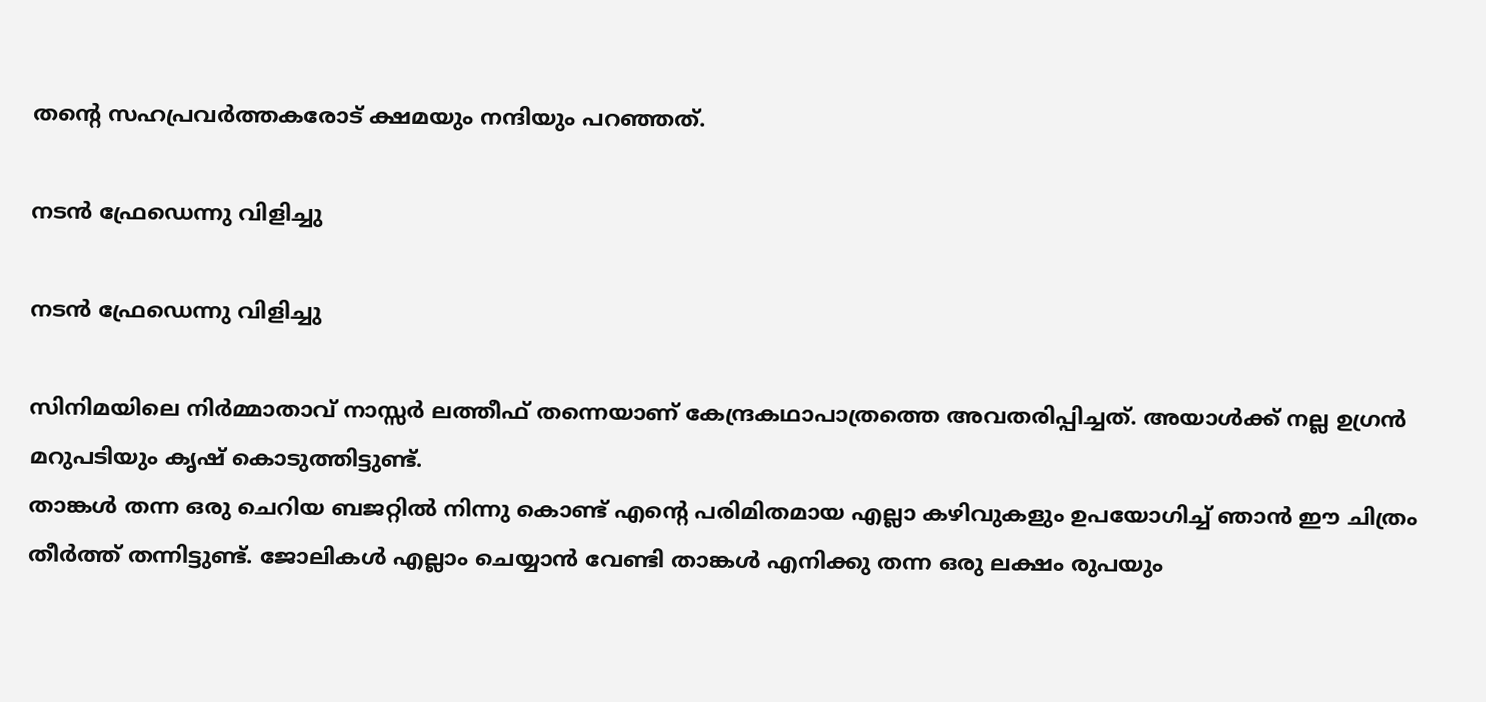തന്റെ സഹപ്രവർത്തകരോട് ക്ഷമയും നന്ദിയും പറഞ്ഞത്.

നടൻ ഫ്രേഡെന്നു വിളിച്ചു

നടൻ ഫ്രേഡെന്നു വിളിച്ചു

സിനിമയിലെ നിർമ്മാതാവ് നാസ്സർ ലത്തീഫ് തന്നെയാണ് കേന്ദ്രകഥാപാത്രത്തെ അവതരിപ്പിച്ചത്. അയാൾക്ക് നല്ല ഉഗ്രൻ മറുപടിയും കൃഷ് കൊടുത്തിട്ടുണ്ട്.
താങ്കൾ തന്ന ഒരു ചെറിയ ബജറ്റിൽ നിന്നു കൊണ്ട് എന്റെ പരിമിതമായ എല്ലാ കഴിവുകളും ഉപയോഗിച്ച് ഞാൻ ഈ ചിത്രം തീർത്ത് തന്നിട്ടുണ്ട്. ജോലികൾ എല്ലാം ചെയ്യാൻ വേണ്ടി താങ്കൾ എനിക്കു തന്ന ഒരു ലക്ഷം രുപയും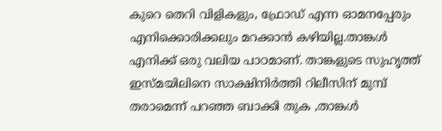കുറെ തെറി വിളികളും, ഫ്രോഡ് എന്ന ഓമനപ്പേരും എനിക്കൊരിക്കലും മറക്കാൻ കഴിയില്ല.താങ്കൾ എനിക്ക് ഒരു വലിയ പാഠമാണ്. താങ്കളുടെ സുഹൃത്ത് ഇസ്മയിലിനെ സാക്ഷിനിർത്തി റിലീസിന് മുമ്പ് തരാമെന്ന് പറഞ്ഞ ബാക്കി തുക ,താങ്കൾ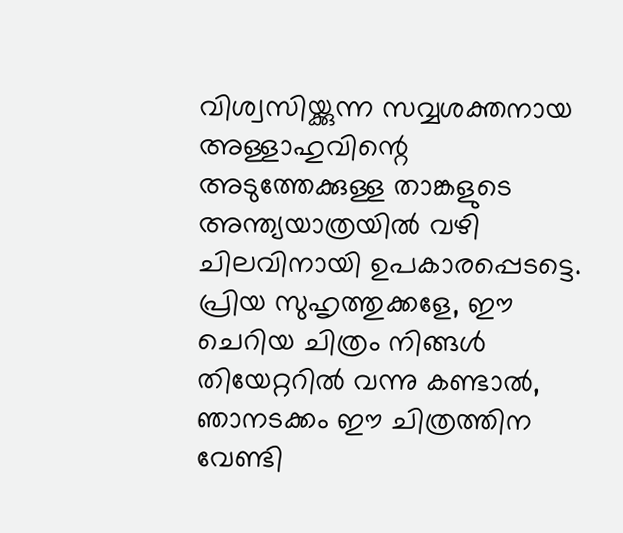വിശ്വസിയ്ക്കുന്ന സവ്വശക്തനായ അള്ളാഹുവിന്റെ അടുത്തേക്കുള്ള താങ്കളുടെ അന്ത്യയാത്രയിൽ വഴി ചിലവിനായി ഉപകാരപ്പെടട്ടെ. പ്രിയ സുഹൃത്തുക്കളേ, ഈ ചെറിയ ചിത്രം നിങ്ങൾ തിയേറ്ററിൽ വന്നു കണ്ടാൽ, ഞാനടക്കം ഈ ചിത്രത്തിന വേണ്ടി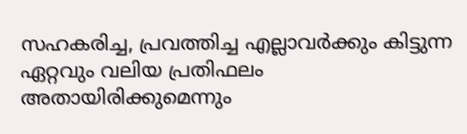സഹകരിച്ച, പ്രവത്തിച്ച എല്ലാവർക്കും കിട്ടുന്ന ഏറ്റവും വലിയ പ്രതിഫലം അതായിരിക്കുമെന്നും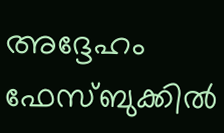അദ്ദേഹം ഫേസ്ബുക്കിൽ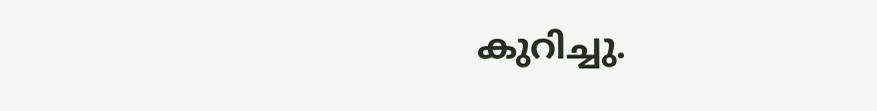കുറിച്ചു.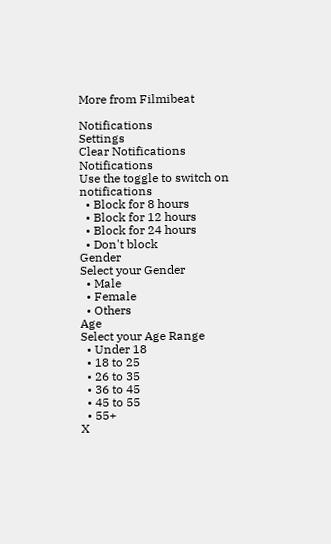More from Filmibeat

Notifications
Settings
Clear Notifications
Notifications
Use the toggle to switch on notifications
  • Block for 8 hours
  • Block for 12 hours
  • Block for 24 hours
  • Don't block
Gender
Select your Gender
  • Male
  • Female
  • Others
Age
Select your Age Range
  • Under 18
  • 18 to 25
  • 26 to 35
  • 36 to 45
  • 45 to 55
  • 55+
X